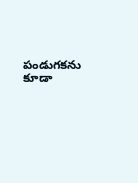పండుగకను కూడా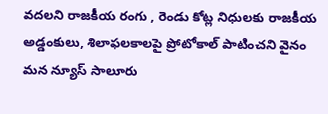వదలని రాజకీయ రంగు , రెండు కోట్ల నిధులకు రాజకీయ అడ్డంకులు, శిలాఫలకాలపై ప్రోటోకాల్ పాటించని వైనం
మన న్యూస్ సాలూరు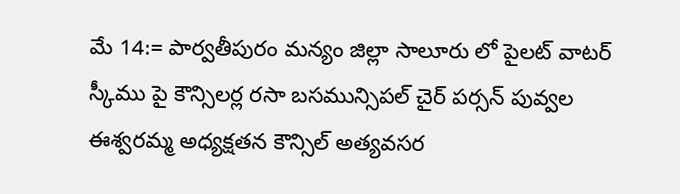మే 14:= పార్వతీపురం మన్యం జిల్లా సాలూరు లో పైలట్ వాటర్ స్కీము పై కౌన్సిలర్ల రసా బసమున్సిపల్ చైర్ పర్సన్ పువ్వల ఈశ్వరమ్మ అధ్యక్షతన కౌన్సిల్ అత్యవసర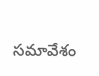సమావేశం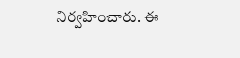నిర్వహించారు. ఈ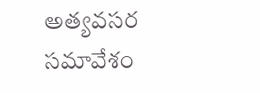అత్యవసర సమావేశం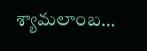శ్యామలాంబ…